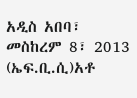አዲስ አበባ፣ መስከረም 8፣ 2013 (ኤፍ.ቢ.ሲ)አቶ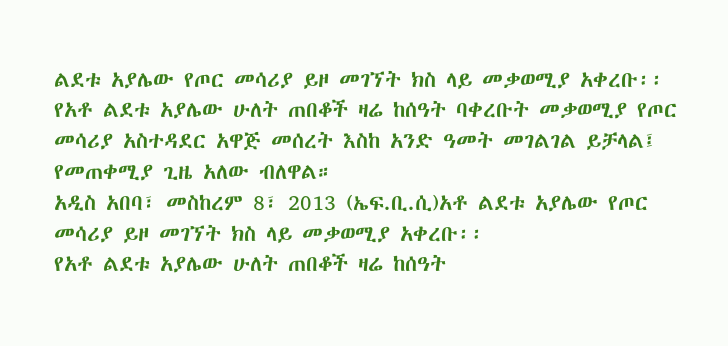ልደቱ አያሌው የጦር መሳሪያ ይዞ መገኘት ክስ ላይ መቃወሚያ አቀረቡ፡፡
የአቶ ልደቱ አያሌው ሁለት ጠበቆች ዛሬ ከሰዓት ባቀረቡት መቃወሚያ የጦር መሳሪያ አስተዳደር አዋጅ መሰረት እስከ አንድ ዓመት መገልገል ይቻላል፤ የመጠቀሚያ ጊዜ አለው ብለዋል።
አዲስ አበባ፣ መስከረም 8፣ 2013 (ኤፍ.ቢ.ሲ)አቶ ልደቱ አያሌው የጦር መሳሪያ ይዞ መገኘት ክስ ላይ መቃወሚያ አቀረቡ፡፡
የአቶ ልደቱ አያሌው ሁለት ጠበቆች ዛሬ ከሰዓት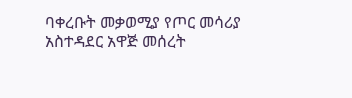ባቀረቡት መቃወሚያ የጦር መሳሪያ አስተዳደር አዋጅ መሰረት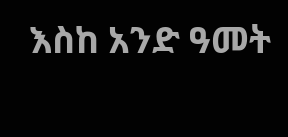እስከ አንድ ዓመት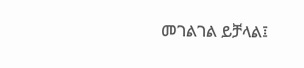መገልገል ይቻላል፤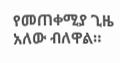የመጠቀሚያ ጊዜ አለው ብለዋል።